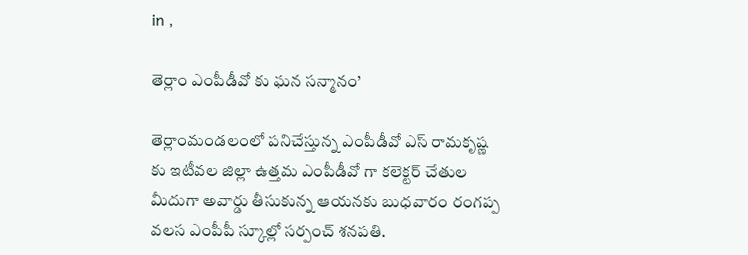in ,

తెర్లాం ఎంపీడీవో కు ఘన సన్మానం’

తెర్లాంమండలంలో పనిచేస్తున్న ఎంపీడీవో ఎస్ రామకృష్ణ కు ఇటీవల జిల్లా ఉత్తమ ఎంపీడీవో గా కలెక్టర్ చేతుల మీదుగా అవార్డు తీసుకున్న ఆయనకు బుధవారం రంగప్ప వలస ఎంపీపీ స్కూల్లో సర్పంచ్ శనపతి.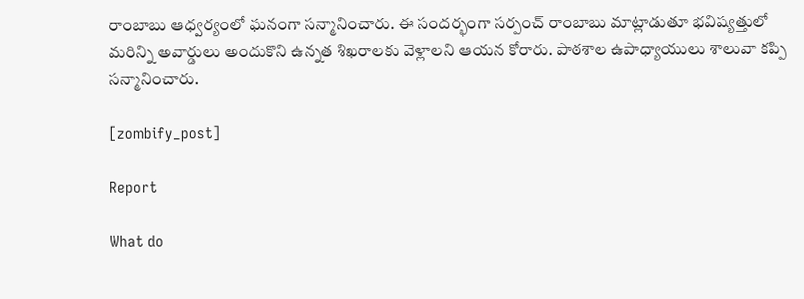రాంబాబు ఆధ్వర్యంలో ఘనంగా సన్మానించారు. ఈ సందర్భంగా సర్పంచ్ రాంబాబు మాట్లాడుతూ భవిష్యత్తులో మరిన్ని అవార్డులు అందుకొని ఉన్నత శిఖరాలకు వెళ్లాలని ఆయన కోరారు. పాఠశాల ఉపాధ్యాయులు శాలువా కప్పి సన్మానించారు.

[zombify_post]

Report

What do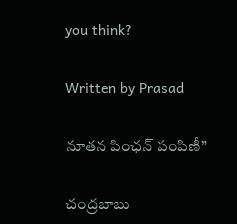you think?

Written by Prasad

నూతన పింఛన్ పంపిణీ”

చంద్రబాబు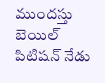ముందస్తు బెయిల్‌ పిటిషన్ నేడు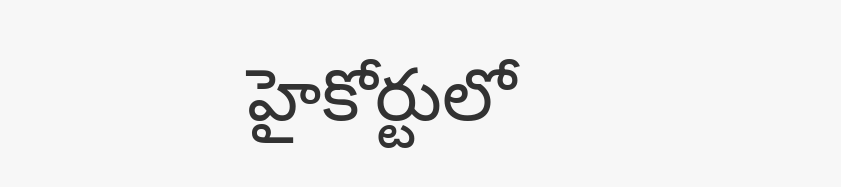హైకోర్టులో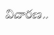విచారణ..